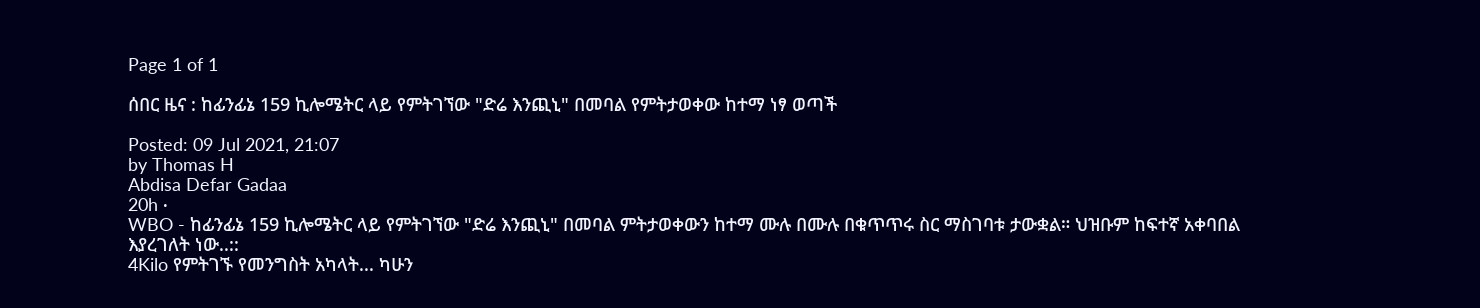Page 1 of 1

ሰበር ዜና : ከፊንፊኔ 159 ኪሎሜትር ላይ የምትገኘው "ድሬ እንጪኒ" በመባል የምትታወቀው ከተማ ነፃ ወጣች

Posted: 09 Jul 2021, 21:07
by Thomas H
Abdisa Defar Gadaa
20h ·
WBO - ከፊንፊኔ 159 ኪሎሜትር ላይ የምትገኘው "ድሬ እንጪኒ" በመባል ምትታወቀውን ከተማ ሙሉ በሙሉ በቁጥጥሩ ስር ማስገባቱ ታውቋል። ህዝቡም ከፍተኛ አቀባበል እያረገለት ነው..::
4Kilo የምትገኙ የመንግስት አካላት... ካሁን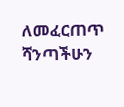ለመፈርጠጥ ሻንጣችሁን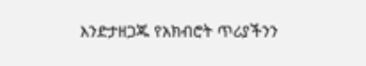እንድታዘጋጁ የአክብሮት ጥሪያችንን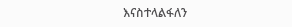እናስተላልፋለን